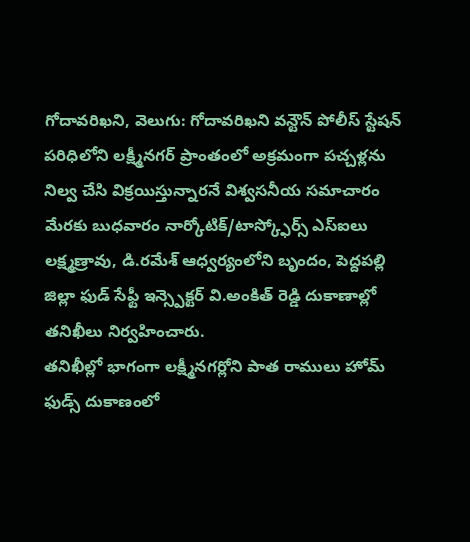గోదావరిఖని, వెలుగు: గోదావరిఖని వన్టౌన్ పోలీస్ స్టేషన్ పరిధిలోని లక్ష్మీనగర్ ప్రాంతంలో అక్రమంగా పచ్చళ్లను నిల్వ చేసి విక్రయిస్తున్నారనే విశ్వసనీయ సమాచారం మేరకు బుధవారం నార్కోటిక్/టాస్క్ఫోర్స్ ఎస్ఐలు లక్ష్మణ్రావు, డి.రమేశ్ ఆధ్వర్యంలోని బృందం, పెద్దపల్లి జిల్లా ఫుడ్ సేఫ్టీ ఇన్స్పెక్టర్ వి.అంకిత్ రెడ్డి దుకాణాల్లో తనిఖీలు నిర్వహించారు.
తనిఖీల్లో భాగంగా లక్ష్మీనగర్లోని పాత రాములు హోమ్ ఫుడ్స్ దుకాణంలో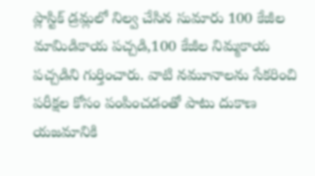ప్లాస్టిక్ డ్రమ్లలో నిల్వ చేసిన సుమారు 100 కేజీల మామిడికాయ పచ్చడి,100 కేజీల నిమ్మకాయ పచ్చడిని గుర్తించారు. వాటి నమూనాలను సేకరించి పరీక్షల కోసం పంపించడంతో పాటు దుకాణ యజమానికి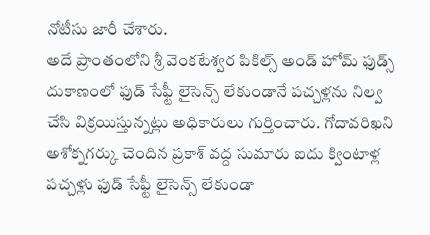నోటీసు జారీ చేశారు.
అదే ప్రాంతంలోని శ్రీ వెంకటేశ్వర పికిల్స్ అండ్ హోమ్ ఫుడ్స్ దుకాణంలో ఫుడ్ సేఫ్టీ లైసెన్స్ లేకుండానే పచ్చళ్లను నిల్వ చేసి విక్రయిస్తున్నట్లు అధికారులు గుర్తించారు. గోదావరిఖని అశోక్నగర్కు చెందిన ప్రకాశ్ వద్ద సుమారు ఐదు క్వింటాళ్ల పచ్చళ్లు ఫుడ్ సేఫ్టీ లైసెన్స్ లేకుండా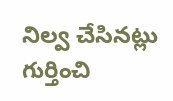నిల్వ చేసినట్లు గుర్తించి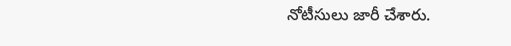నోటీసులు జారీ చేశారు.